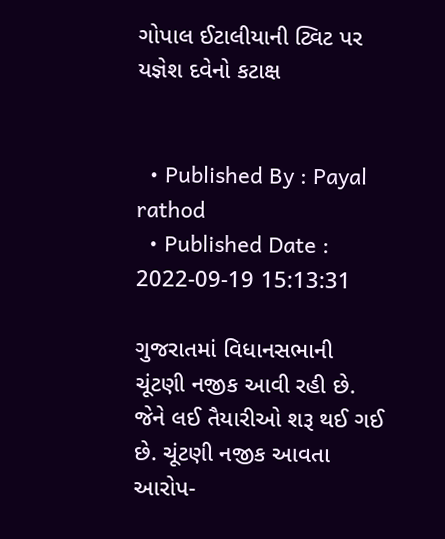ગોપાલ ઈટાલીયાની ટ્વિટ પર યજ્ઞેશ દવેનો કટાક્ષ


  • Published By : Payal rathod
  • Published Date : 2022-09-19 15:13:31

ગુજરાતમાં વિધાનસભાની ચૂંટણી નજીક આવી રહી છે. જેને લઈ તૈયારીઓ શરૂ થઈ ગઈ છે. ચૂંટણી નજીક આવતા આરોપ-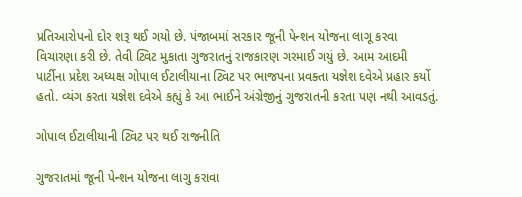પ્રતિઆરોપનો દોર શરૂ થઈ ગયો છે. પંજાબમાં સરકાર જૂની પેન્શન યોજના લાગૂ કરવા વિચારણા કરી છે. તેવી ટ્વિટ મુકાતા ગુજરાતનું રાજકારણ ગરમાઈ ગયું છે. આમ આદમી પાર્ટીના પ્રદેશ અધ્યક્ષ ગોપાલ ઈટાલીયાના ટ્વિટ પર ભાજપના પ્રવક્તા યજ્ઞેશ દવેએ પ્રહાર કર્યો હતો. વ્યંગ કરતા યજ્ઞેશ દવેએ કહ્યું કે આ ભાઈને અંગ્રેજીનું ગુજરાતની કરતા પણ નથી આવડતું.

ગોપાલ ઈટાલીયાની ટ્વિટ પર થઈ રાજનીતિ

ગુજરાતમાં જૂની પેન્શન યોજના લાગુ કરાવા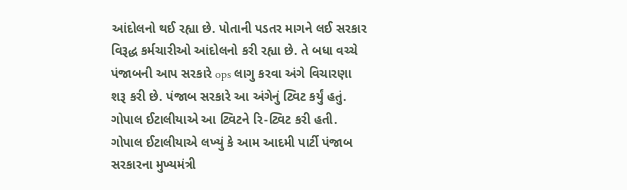આંદોલનો થઈ રહ્યા છે. પોતાની પડતર માગને લઈ સરકાર વિરૂદ્ધ કર્મચારીઓ આંદોલનો કરી રહ્યા છે. તે બધા વચ્ચે પંજાબની આપ સરકારે ops લાગુ કરવા અંગે વિચારણા શરૂ કરી છે. પંજાબ સરકારે આ અંગેનું ટ્વિટ કર્યું હતું. ગોપાલ ઈટાલીયાએ આ ટ્વિટને રિ-ટ્વિટ કરી હતી. ગોપાલ ઈટાલીયાએ લખ્યું કે આમ આદમી પાર્ટી પંજાબ સરકારના મુખ્યમંત્રી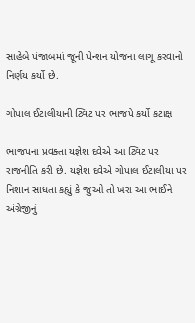સાહેબે પંજાબમાં જૂની પેન્શન યોજના લાગૂ કરવાનો નિર્ણય કર્યો છે.

ગોપાલ ઈટાલીયાની ટ્વિટ પર ભાજપે કર્યો કટાક્ષ

ભાજપના પ્રવક્તા યજ્ઞેશ દવેએ આ ટ્વિટ પર રાજનીતિ કરી છે. યજ્ઞેશ દવેએ ગોપાલ ઈટાલીયા પર નિશાન સાધતા કહ્યું કે જુઓ તો ખરા આ ભાઈને અંગ્રેજીનું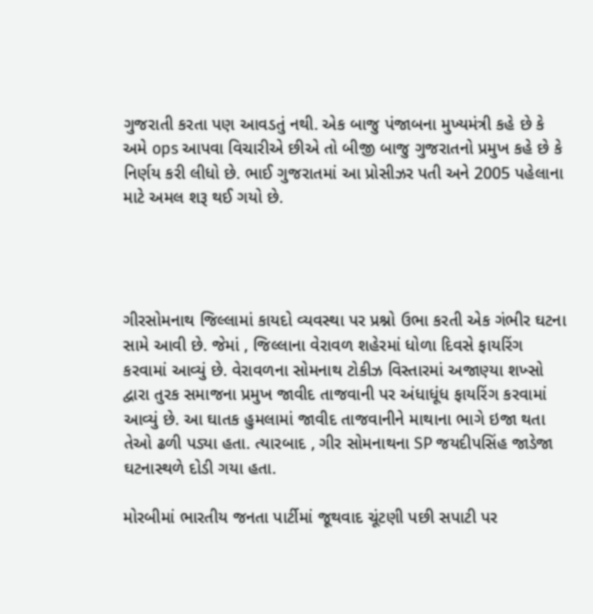ગુજરાતી કરતા પણ આવડતું નથી. એક બાજુ પંજાબના મુખ્યમંત્રી કહે છે કે અમે ops આપવા વિચારીએ છીએ તો બીજી બાજુ ગુજરાતનો પ્રમુખ કહે છે કે નિર્ણય કરી લીધો છે. ભાઈ ગુજરાતમાં આ પ્રોસીઝર પતી અને 2005 પહેલાના માટે અમલ શરૂ થઈ ગયો છે.




ગીરસોમનાથ જિલ્લામાં કાયદો વ્યવસ્થા પર પ્રશ્નો ઉભા કરતી એક ગંભીર ઘટના સામે આવી છે. જેમાં , જિલ્લાના વેરાવળ શહેરમાં ધોળા દિવસે ફાયરિંગ કરવામાં આવ્યું છે. વેરાવળના સોમનાથ ટોકીઝ વિસ્તારમાં અજાણ્યા શખ્સો દ્વારા તુરક સમાજના પ્રમુખ જાવીદ તાજવાની પર અંધાધૂંધ ફાયરિંગ કરવામાં આવ્યું છે. આ ઘાતક હુમલામાં જાવીદ તાજવાનીને માથાના ભાગે ઇજા થતા તેઓ ઢળી પડ્યા હતા. ત્યારબાદ , ગીર સોમનાથના SP જયદીપસિંહ જાડેજા ઘટનાસ્થળે દોડી ગયા હતા.

મોરબીમાં ભારતીય જનતા પાર્ટીમાં જૂથવાદ ચૂંટણી પછી સપાટી પર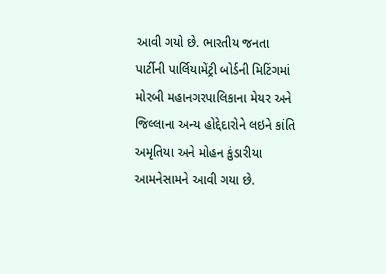આવી ગયો છે. ભારતીય જનતા પાર્ટીની પાર્લિયામેંટ્રી બોર્ડની મિટિંગમાં મોરબી મહાનગરપાલિકાના મેયર અને જિલ્લાના અન્ય હોદ્દેદારોને લઇને કાંતિ અમૃતિયા અને મોહન કુંડારીયા આમનેસામને આવી ગયા છે.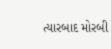ત્યારબાદ મોરબી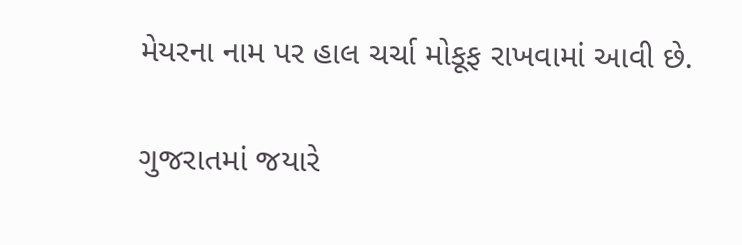મેયરના નામ પર હાલ ચર્ચા મોકૂફ રાખવામાં આવી છે.

ગુજરાતમાં જયારે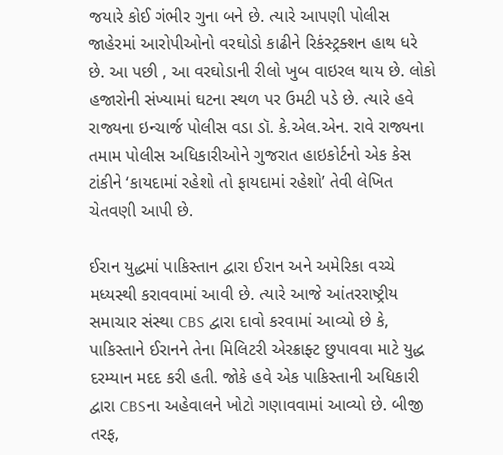જયારે કોઈ ગંભીર ગુના બને છે. ત્યારે આપણી પોલીસ જાહેરમાં આરોપીઓનો વરઘોડો કાઢીને રિકંસ્ટ્રક્શન હાથ ધરે છે. આ પછી , આ વરઘોડાની રીલો ખુબ વાઇરલ થાય છે. લોકો હજારોની સંખ્યામાં ઘટના સ્થળ પર ઉમટી પડે છે. ત્યારે હવે રાજ્યના ઇન્ચાર્જ પોલીસ વડા ડૉ. કે.એલ.એન. રાવે રાજ્યના તમામ પોલીસ અધિકારીઓને ગુજરાત હાઇકોર્ટનો એક કેસ ટાંકીને ‘કાયદામાં રહેશો તો ફાયદામાં રહેશો’ તેવી લેખિત ચેતવણી આપી છે.

ઈરાન યુદ્ધમાં પાકિસ્તાન દ્વારા ઈરાન અને અમેરિકા વચ્ચે મધ્યસ્થી કરાવવામાં આવી છે. ત્યારે આજે આંતરરાષ્ટ્રીય સમાચાર સંસ્થા CBS દ્વારા દાવો કરવામાં આવ્યો છે કે, પાકિસ્તાને ઈરાનને તેના મિલિટરી એરક્રાફ્ટ છુપાવવા માટે યુદ્ધ દરમ્યાન મદદ કરી હતી. જોકે હવે એક પાકિસ્તાની અધિકારી દ્વારા CBSના અહેવાલને ખોટો ગણાવવામાં આવ્યો છે. બીજી તરફ,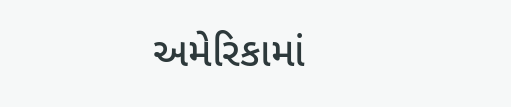અમેરિકામાં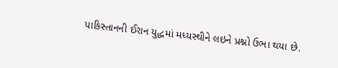પાકિસ્તાનની ઈરાન યુદ્ધમાં મધ્યસ્થીને લઇને પ્રશ્નો ઉભા થયા છે.